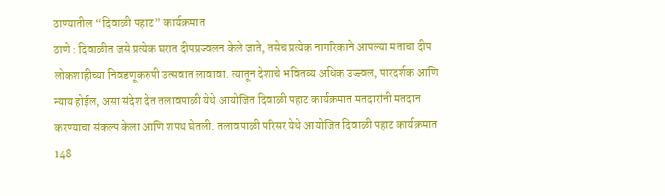ठाण्यातील “दिवाळी पहाट” कार्यक्रमात
ठाणे : दिवाळीत जसे प्रत्येक घरात दीपप्रज्वलन केले जाते, तसेच प्रत्येक नागरिकाने आपल्या मताचा दीप लोकशाहीच्या निवडणूकरुपी उत्सवात लावावा. त्यातून देशाचे भवितव्य अधिक उज्ज्वल, पारदर्शक आणि न्याय होईल, असा संदेश देत तलावपाळी येथे आयोजित दिवाळी पहाट कार्यक्रमात मतदारांनी मतदान करण्याचा संकल्प केला आणि शपथ घेतली. तलावपाळी परिसर येथे आयोजित दिवाळी पहाट कार्यक्रमात 148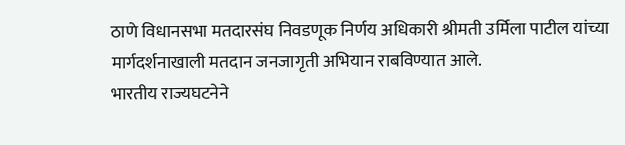ठाणे विधानसभा मतदारसंघ निवडणूक निर्णय अधिकारी श्रीमती उर्मिला पाटील यांच्या मार्गदर्शनाखाली मतदान जनजागृती अभियान राबविण्यात आले.
भारतीय राज्यघटनेने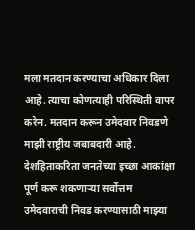मला मतदान करण्याचा अधिकार दिला आहे. त्याचा कोणत्याही परिस्थिती वापर करेन. मतदान करून उमेदवार निवडणे माझी राष्ट्रीय जबाबदारी आहे. देशहिताकरिता जनतेच्या इच्छा आकांक्षा पूर्ण करू शकणाऱ्या सर्वोत्तम उमेदवाराची निवड करण्यासाठी माझ्या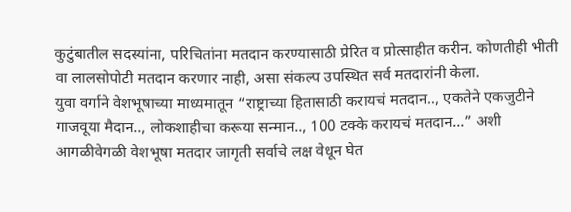कुटुंबातील सदस्यांना, परिचितांना मतदान करण्यासाठी प्रेरित व प्रोत्साहीत करीन. कोणतीही भीती वा लालसोपोटी मतदान करणार नाही, असा संकल्प उपस्थित सर्व मतदारांनी केला.
युवा वर्गाने वेशभूषाच्या माध्यमातून “राष्ट्राच्या हितासाठी करायचं मतदान.., एकतेने एकजुटीने गाजवूया मैदान.., लोकशाहीचा करूया सन्मान.., 100 टक्के करायचं मतदान…” अशी आगळीवेगळी वेशभूषा मतदार जागृती सर्वाचे लक्ष वेधून घेत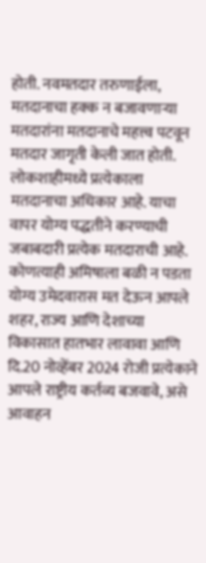होती. नवमतदार तरुणाईला, मतदानाचा हक्क न बजावणाऱ्या मतदारांना मतदानाचे महत्त्व पटवून मतदार जागृती केली जात होती.
लोकशाहीमध्ये प्रत्येकाला मतदानाचा अधिकार आहे. याचा वापर योग्य पद्धतीने करण्याची जबाबदारी प्रत्येक मतदाराची आहे. कोणत्याही अमिषाला बळी न पडता योग्य उमेदवारास मत देऊन आपले शहर, राज्य आणि देशाच्या विकासात हातभार लावावा आणि दि.20 नोव्हेंबर 2024 रोजी प्रत्येकाने आपले राष्ट्रीय कर्तव्य बजवावे, असे आवाहन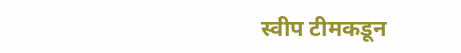स्वीप टीमकडून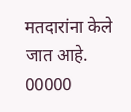मतदारांना केले जात आहे.
00000